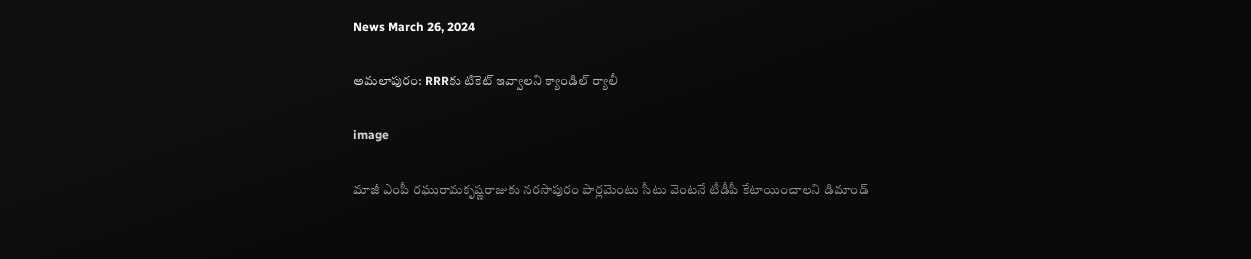News March 26, 2024

అమలాపురం: RRRకు టికెట్ ఇవ్వాలని క్యాండిల్ ర్యాలీ

image

మాజీ ఎంపీ రఘురామకృష్ణరాజుకు నరసాపురం పార్లమెంటు సీటు వెంటనే టీడీపీ కేటాయించాలని డిమాండ్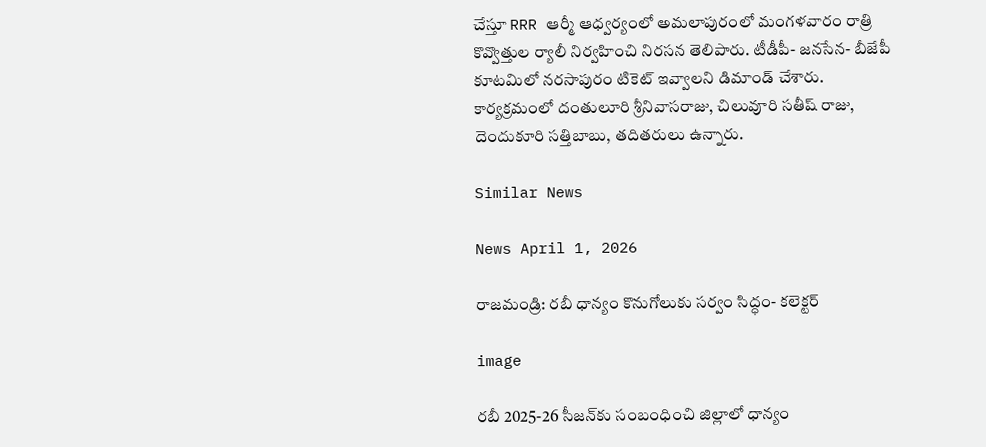చేస్తూ RRR ఆర్మీ ఆధ్వర్యంలో అమలాపురంలో మంగళవారం రాత్రి కొవ్వొత్తుల ర్యాలీ నిర్వహించి నిరసన తెలిపారు. టీడీపీ- జనసేన- బీజేపీ కూటమిలో నరసాపురం టికెట్ ఇవ్వాలని డిమాండ్ చేశారు. కార్యక్రమంలో దంతులూరి శ్రీనివాసరాజు, చిలువూరి సతీష్ రాజు, దెందుకూరి సత్తిబాబు, తదితరులు ఉన్నారు.

Similar News

News April 1, 2026

రాజమండ్రి: రబీ ధాన్యం కొనుగోలుకు సర్వం సిద్ధం- కలెక్టర్

image

రబీ 2025-26 సీజన్‌కు సంబంధించి జిల్లాలో ధాన్యం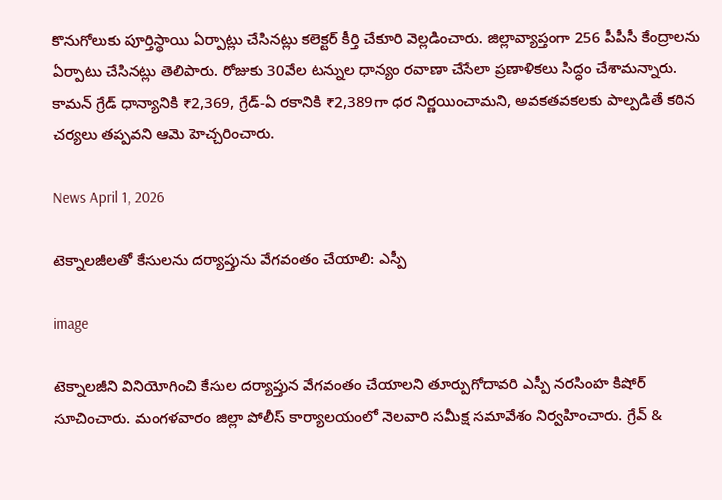కొనుగోలుకు పూర్తిస్థాయి ఏర్పాట్లు చేసినట్లు కలెక్టర్ కీర్తి చేకూరి వెల్లడించారు. జిల్లావ్యాప్తంగా 256 పీపీసీ కేంద్రాలను ఏర్పాటు చేసినట్లు తెలిపారు. రోజుకు 30వేల టన్నుల ధాన్యం రవాణా చేసేలా ప్రణాళికలు సిద్ధం చేశామన్నారు. కామన్ గ్రేడ్ ధాన్యానికి ₹2,369, గ్రేడ్-ఏ రకానికి ₹2,389గా ధర నిర్ణయించామని, అవకతవకలకు పాల్పడితే కఠిన చర్యలు తప్పవని ఆమె హెచ్చరించారు.

News April 1, 2026

టెక్నాలజీలతో కేసులను దర్యాప్తును వేగవంతం చేయాలి: ఎస్పీ

image

టెక్నాలజీని వినియోగించి కేసుల దర్యాప్తున వేగవంతం చేయాలని తూర్పుగోదావరి ఎస్పీ నరసింహ కిషోర్ సూచించారు. మంగళవారం జిల్లా పోలీస్ కార్యాలయంలో నెలవారి సమీక్ష సమావేశం నిర్వహించారు. గ్రేవ్ &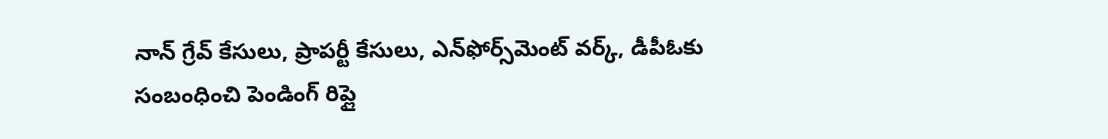నాన్ గ్రేవ్ కేసులు, ప్రాపర్టీ కేసులు, ఎన్‌ఫోర్స్‌మెంట్ వర్క్, డీపీఓకు సంబంధించి పెండింగ్ రిప్లై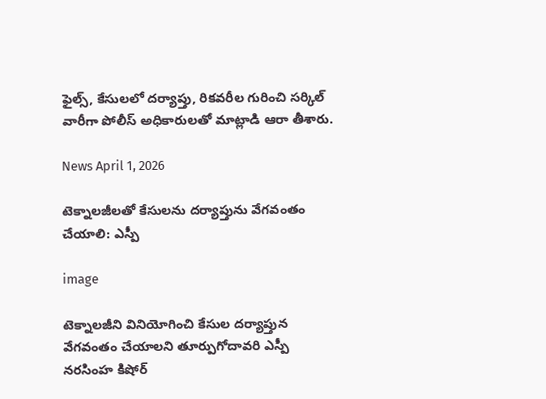ఫైల్స్, కేసులలో దర్యాప్తు, రికవరీల గురించి సర్కిల్ వారీగా పోలీస్ అధికారులతో మాట్లాడి ఆరా తీశారు.

News April 1, 2026

టెక్నాలజీలతో కేసులను దర్యాప్తును వేగవంతం చేయాలి: ఎస్పీ

image

టెక్నాలజీని వినియోగించి కేసుల దర్యాప్తున వేగవంతం చేయాలని తూర్పుగోదావరి ఎస్పీ నరసింహ కిషోర్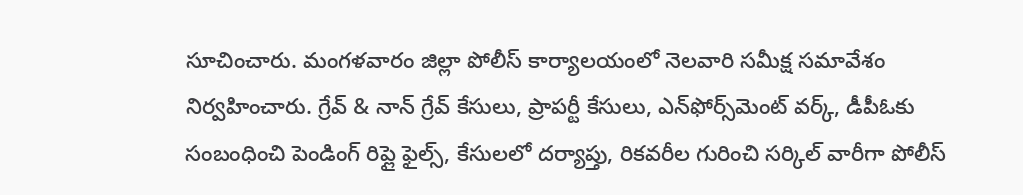సూచించారు. మంగళవారం జిల్లా పోలీస్ కార్యాలయంలో నెలవారి సమీక్ష సమావేశం నిర్వహించారు. గ్రేవ్ & నాన్ గ్రేవ్ కేసులు, ప్రాపర్టీ కేసులు, ఎన్‌ఫోర్స్‌మెంట్ వర్క్, డీపీఓకు సంబంధించి పెండింగ్ రిప్లై ఫైల్స్, కేసులలో దర్యాప్తు, రికవరీల గురించి సర్కిల్ వారీగా పోలీస్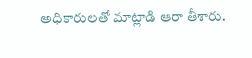అధికారులతో మాట్లాడి ఆరా తీశారు.